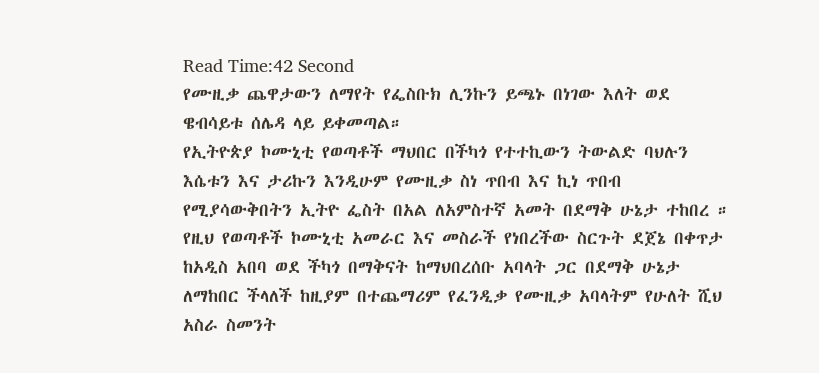Read Time:42 Second
የሙዚቃ ጨዋታውን ለማየት የፌስቡክ ሊንኩን ይጫኑ በነገው እለት ወደ ዌብሳይቱ ሰሌዳ ላይ ይቀመጣል።
የኢትዮጵያ ኮሙኒቲ የወጣቶች ማህበር በችካጎ የተተኪውን ትውልድ ባህሉን እሴቱን እና ታሪኩን እንዲሁም የሙዚቃ ስነ ጥበብ እና ኪነ ጥበብ የሚያሳውቅበትን ኢትዮ ፌስት በአል ለአምስተኛ አመት በደማቅ ሁኔታ ተከበረ ።
የዚህ የወጣቶች ኮሙኒቲ አመራር እና መስራች የነበረችው ስርጉት ደጀኔ በቀጥታ ከአዲስ አበባ ወደ ችካጎ በማቅናት ከማህበረሰቡ አባላት ጋር በደማቅ ሁኔታ ለማከበር ችላለች ከዚያም በተጨማሪም የፈንዲቃ የሙዚቃ አባላትም የሁለት ሺህ አስራ ስመንት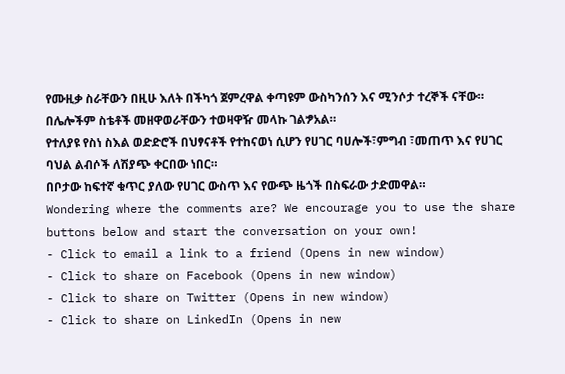የሙዚቃ ስራቸውን በዚሁ እለት በችካጎ ጀምረዋል ቀጣዩም ውስካንሰን እና ሚንሶታ ተረኞች ናቸው። በሌሎችም ስቴቶች መዘዋወራቸውን ተወዛዋዥ መላኩ ገልፇአል።
የተለያዩ የስነ ስእል ወድድሮች በህፃናቶች የተከናወነ ሲሆን የሀገር ባሀሎች፣ምግብ ፣መጠጥ እና የሀገር ባህል ልብሶች ለሽያጭ ቀርበው ነበር።
በቦታው ከፍተኛ ቁጥር ያለው የሀገር ውስጥ እና የውጭ ዜጎች በስፍራው ታድመዋል።
Wondering where the comments are? We encourage you to use the share buttons below and start the conversation on your own!
- Click to email a link to a friend (Opens in new window)
- Click to share on Facebook (Opens in new window)
- Click to share on Twitter (Opens in new window)
- Click to share on LinkedIn (Opens in new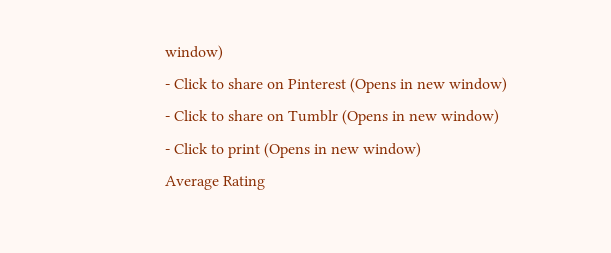window)
- Click to share on Pinterest (Opens in new window)
- Click to share on Tumblr (Opens in new window)
- Click to print (Opens in new window)
Average Rating